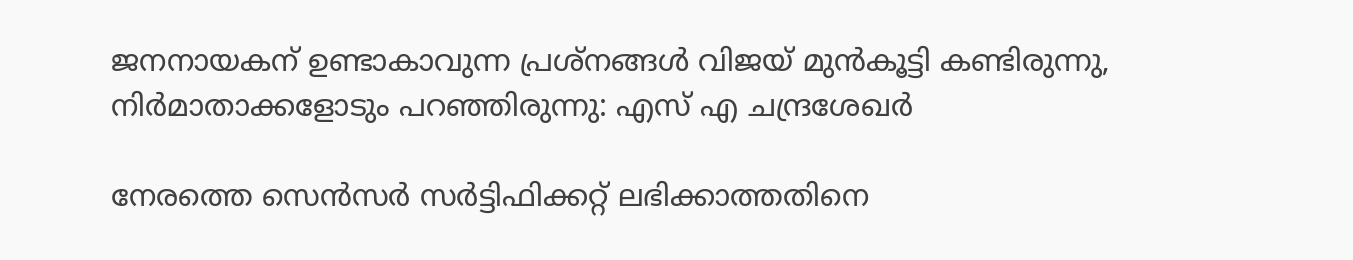ജനനായകന് ഉണ്ടാകാവുന്ന പ്രശ്നങ്ങൾ വിജയ് മുൻകൂട്ടി കണ്ടിരുന്നു, നിർമാതാക്കളോടും പറഞ്ഞിരുന്നു: എസ് എ ചന്ദ്രശേഖർ

നേരത്തെ സെൻസർ സർട്ടിഫിക്കറ്റ് ലഭിക്കാത്തതിനെ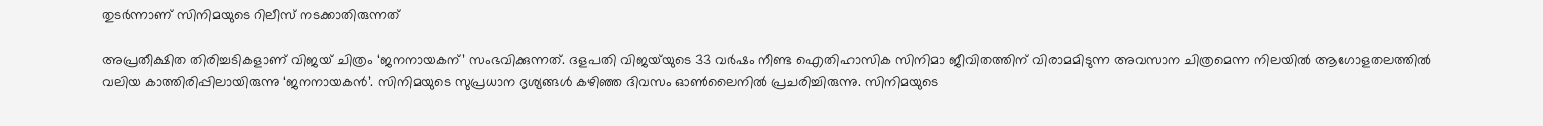തുടർന്നാണ് സിനിമയുടെ റിലീസ് നടക്കാതിരുന്നത്

അപ്രതീക്ഷിത തിരിച്ചടികളാണ് വിജയ് ചിത്രം ‘ജനനായകന്’ സംഭവിക്കുന്നത്. ദളപതി വിജയ്‌യുടെ 33 വർഷം നീണ്ട ഐതിഹാസിക സിനിമാ ജീവിതത്തിന് വിരാമമിടുന്ന അവസാന ചിത്രമെന്ന നിലയിൽ ആഗോളതലത്തിൽ വലിയ കാത്തിരിപ്പിലായിരുന്നു ‘ജനനായകൻ’. സിനിമയുടെ സുപ്രധാന ദൃശ്യങ്ങൾ കഴിഞ്ഞ ദിവസം ഓൺലൈനിൽ പ്രചരിച്ചിരുന്നു. സിനിമയുടെ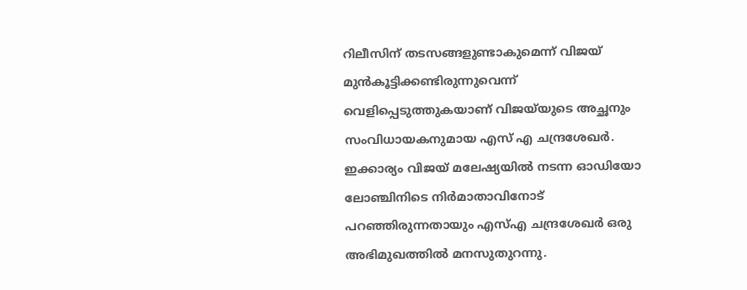റിലീസിന് തടസങ്ങളുണ്ടാകുമെന്ന് വിജയ് മുൻകൂട്ടിക്കണ്ടിരുന്നുവെന്ന് വെളിപ്പെടുത്തുകയാണ് വിജയ്‌യുടെ അച്ഛനും സംവിധായകനുമായ എസ് എ ചന്ദ്രശേഖർ. ഇക്കാര്യം വിജയ് മലേഷ്യയിൽ നടന്ന ഓഡിയോ ലോഞ്ചിനിടെ നിർമാതാവിനോട് പറഞ്ഞിരുന്നതായും എസ്എ ചന്ദ്രശേഖർ ഒരു അഭിമുഖത്തിൽ മനസുതുറന്നു.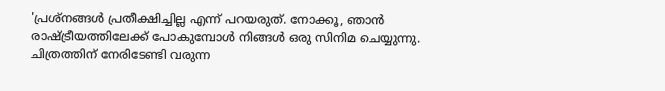'പ്രശ്നങ്ങൾ പ്രതീക്ഷിച്ചില്ല എന്ന് പറയരുത്. നോക്കൂ, ഞാൻ രാഷ്ട്രീയത്തിലേക്ക് പോകുമ്പോൾ നിങ്ങൾ ഒരു സിനിമ ചെയ്യുന്നു. ചിത്രത്തിന് നേരിടേണ്ടി വരുന്ന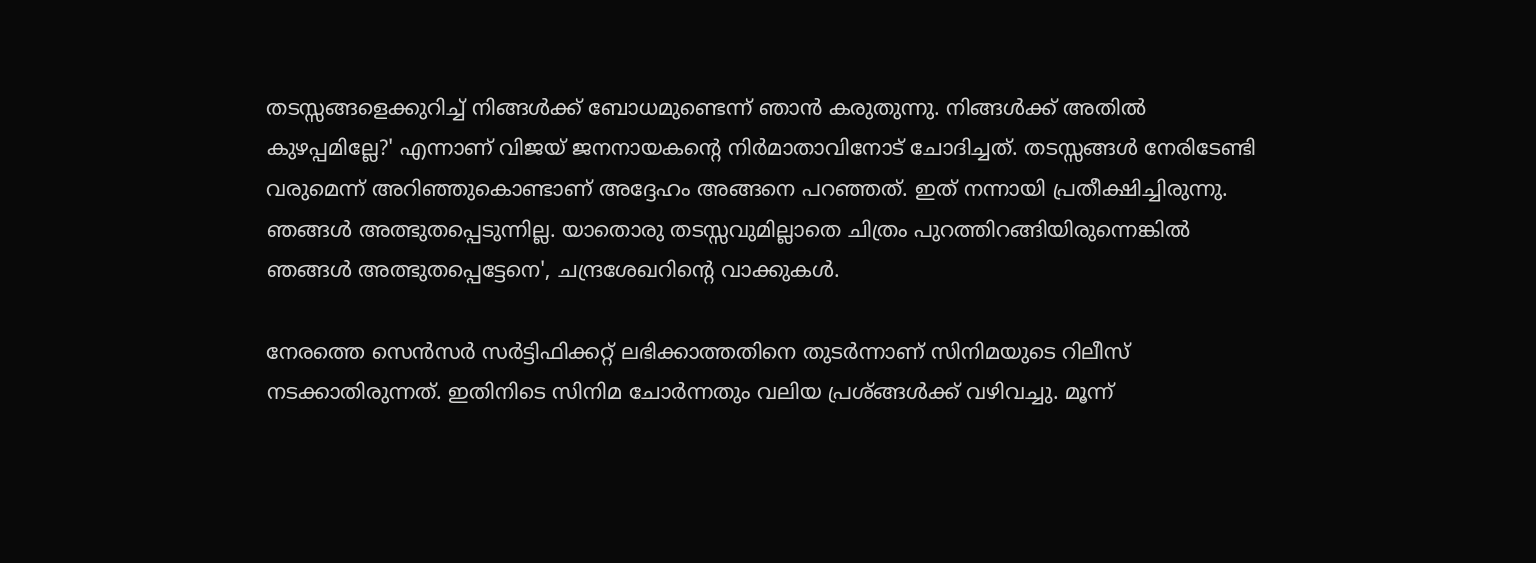തടസ്സങ്ങളെക്കുറിച്ച് നിങ്ങൾക്ക് ബോധമുണ്ടെന്ന് ഞാൻ കരുതുന്നു. നിങ്ങൾക്ക് അതിൽ കുഴപ്പമില്ലേ?' എന്നാണ് വിജയ് ജനനായകന്റെ നിർമാതാവിനോട് ചോദിച്ചത്. തടസ്സങ്ങൾ നേരിടേണ്ടി വരുമെന്ന് അറിഞ്ഞുകൊണ്ടാണ് അദ്ദേഹം അങ്ങനെ പറഞ്ഞത്. ഇത് നന്നായി പ്രതീക്ഷിച്ചിരുന്നു. ഞങ്ങൾ അത്ഭുതപ്പെടുന്നില്ല. യാതൊരു തടസ്സവുമില്ലാതെ ചിത്രം പുറത്തിറങ്ങിയിരുന്നെങ്കിൽ ഞങ്ങൾ അത്ഭുതപ്പെട്ടേനെ', ചന്ദ്രശേഖറിന്റെ വാക്കുകൾ.

നേരത്തെ സെൻസർ സർട്ടിഫിക്കറ്റ് ലഭിക്കാത്തതിനെ തുടർന്നാണ് സിനിമയുടെ റിലീസ് നടക്കാതിരുന്നത്. ഇതിനിടെ സിനിമ ചോർന്നതും വലിയ പ്രശ്ങ്ങൾക്ക് വഴിവച്ചു. മൂന്ന്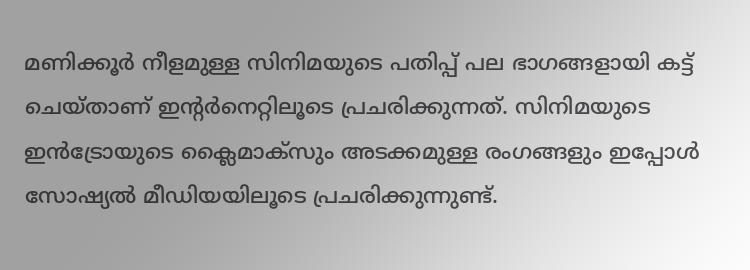മണിക്കൂർ നീളമുള്ള സിനിമയുടെ പതിപ്പ് പല ഭാഗങ്ങളായി കട്ട് ചെയ്താണ് ഇന്റർനെറ്റിലൂടെ പ്രചരിക്കുന്നത്. സിനിമയുടെ ഇൻട്രോയുടെ ക്ലൈമാക്‌സും അടക്കമുള്ള രംഗങ്ങളും ഇപ്പോൾ സോഷ്യൽ മീഡിയയിലൂടെ പ്രചരിക്കുന്നുണ്ട്.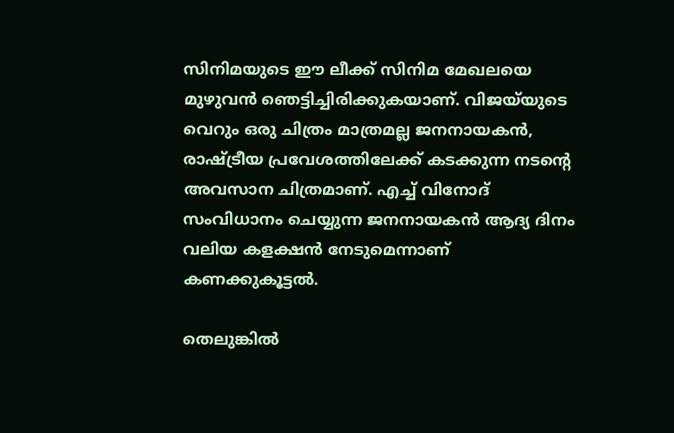സിനിമയുടെ ഈ ലീക്ക് സിനിമ മേഖലയെ മുഴുവൻ ഞെട്ടിച്ചിരിക്കുകയാണ്. വിജയ്‌യുടെ വെറും ഒരു ചിത്രം മാത്രമല്ല ജനനായകൻ, രാഷ്ട്രീയ പ്രവേശത്തിലേക്ക് കടക്കുന്ന നടന്റെ അവസാന ചിത്രമാണ്. എച്ച് വിനോദ് സംവിധാനം ചെയ്യുന്ന ജനനായകൻ ആദ്യ ദിനം വലിയ കളക്ഷൻ നേടുമെന്നാണ് കണക്കുകൂട്ടൽ.

തെലുങ്കിൽ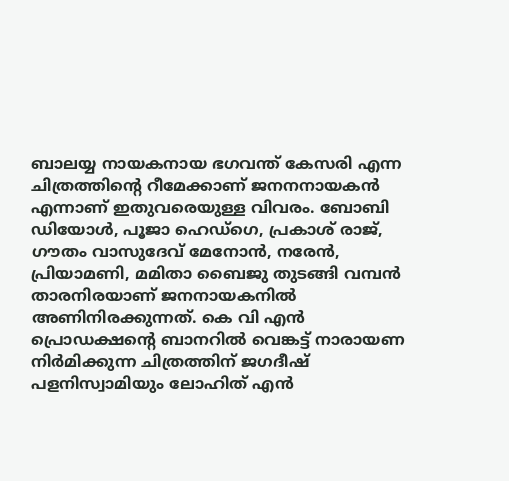ബാലയ്യ നായകനായ ഭഗവന്ത് കേസരി എന്ന ചിത്രത്തിന്റെ റീമേക്കാണ് ജനനനായകൻ എന്നാണ് ഇതുവരെയുള്ള വിവരം. ബോബി ഡിയോൾ, പൂജാ ഹെഡ്ഗെ, പ്രകാശ് രാജ്, ഗൗതം വാസുദേവ് മേനോൻ, നരേൻ, പ്രിയാമണി, മമിതാ ബൈജു തുടങ്ങി വമ്പൻ താരനിരയാണ് ജനനായകനിൽ അണിനിരക്കുന്നത്. കെ വി എൻ പ്രൊഡക്ഷന്റെ ബാനറിൽ വെങ്കട്ട് നാരായണ നിർമിക്കുന്ന ചിത്രത്തിന് ജഗദീഷ് പളനിസ്വാമിയും ലോഹിത് എൻ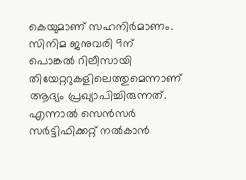കെയുമാണ് സഹനിർമാണം. സിനിമ ജനുവരി 9ന് പൊങ്കൽ റിലീസായി തിയേറ്ററുകളിലെത്തുമെന്നാണ് ആദ്യം പ്രഖ്യാപിച്ചിരുന്നത്. എന്നാൽ സെൻസർ സർട്ടിഫിക്കറ്റ് നൽകാൻ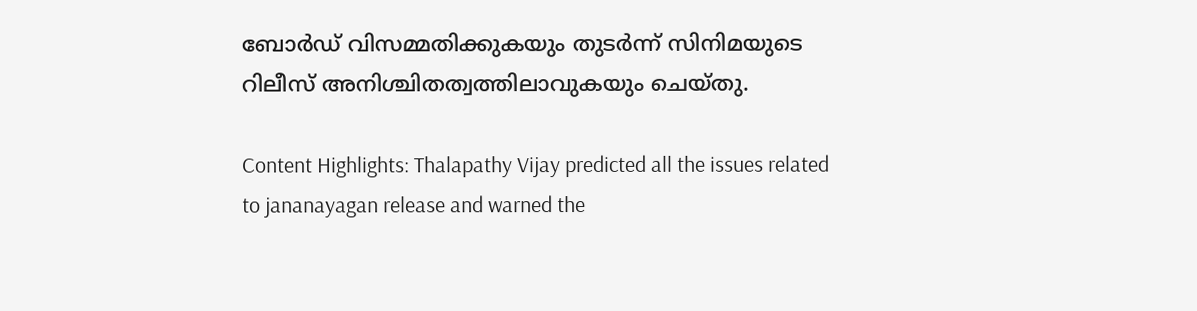ബോർഡ് വിസമ്മതിക്കുകയും തുടർന്ന് സിനിമയുടെ റിലീസ് അനിശ്ചിതത്വത്തിലാവുകയും ചെയ്തു.

Content Highlights: Thalapathy Vijay predicted all the issues related to jananayagan release and warned the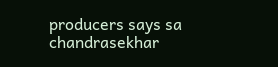producers says sa chandrasekhar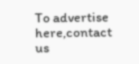To advertise here,contact us